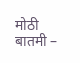मोठी बातमी –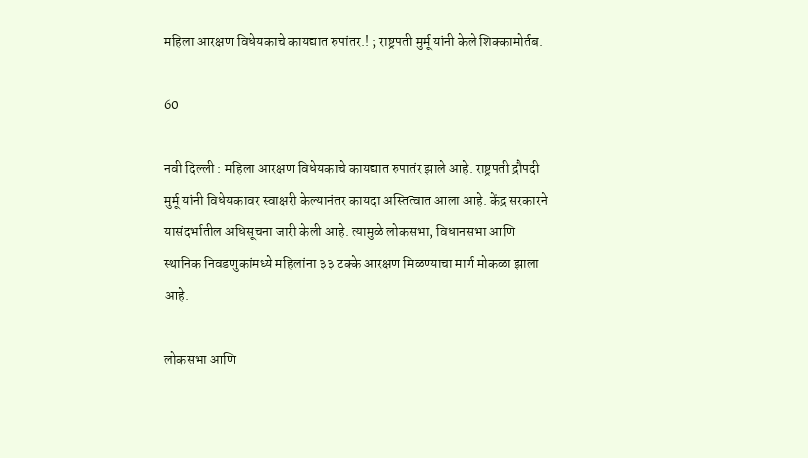महिला आरक्षण विधेयकाचे कायद्यात रुपांतर.! ; राष्ट्रपती मुर्मू यांनी केले शिक्कामोर्तब.

60

नवी दिल्ली : महिला आरक्षण विधेयकाचे कायद्यात रुपातंर झाले आहे. राष्ट्रपती द्रौपदी मुर्मू यांनी विधेयकावर स्वाक्षरी केल्यानंतर कायदा अस्तित्वात आला आहे. केंद्र सरकारने यासंदर्भातील अधिसूचना जारी केली आहे. त्यामुळे लोकसभा, विधानसभा आणि स्थानिक निवडणुकांमध्ये महिलांना ३३ टक्के आरक्षण मिळण्याचा मार्ग मोकळा झाला आहे.

लोकसभा आणि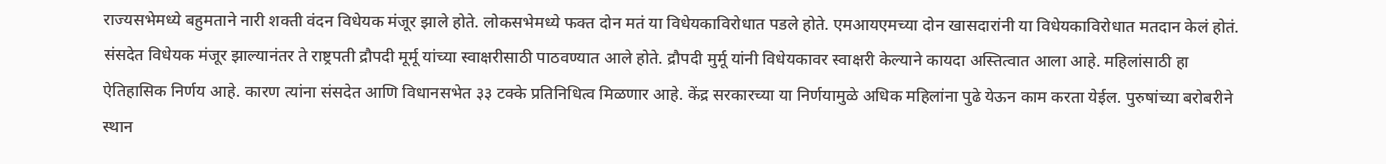राज्यसभेमध्ये बहुमताने नारी शक्ती वंदन विधेयक मंजूर झाले होते. लोकसभेमध्ये फक्त दोन मतं या विधेयकाविरोधात पडले होते. एमआयएमच्या दोन खासदारांनी या विधेयकाविरोधात मतदान केलं होतं. संसदेत विधेयक मंजूर झाल्यानंतर ते राष्ट्रपती द्रौपदी मूर्मू यांच्या स्वाक्षरीसाठी पाठवण्यात आले होते. द्रौपदी मुर्मू यांनी विधेयकावर स्वाक्षरी केल्याने कायदा अस्तित्वात आला आहे. महिलांसाठी हा ऐतिहासिक निर्णय आहे. कारण त्यांना संसदेत आणि विधानसभेत ३३ टक्के प्रतिनिधित्व मिळणार आहे. केंद्र सरकारच्या या निर्णयामुळे अधिक महिलांना पुढे येऊन काम करता येईल. पुरुषांच्या बरोबरीने स्थान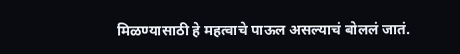मिळण्यासाठी हे महत्वाचे पाऊल असल्याचं बोललं जातं.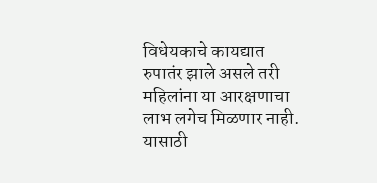विधेयकाचे कायद्यात रुपातंर झाले असले तरी महिलांना या आरक्षणाचा लाभ लगेच मिळणार नाही. यासाठी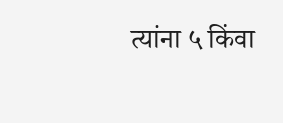त्यांना ५ किंवा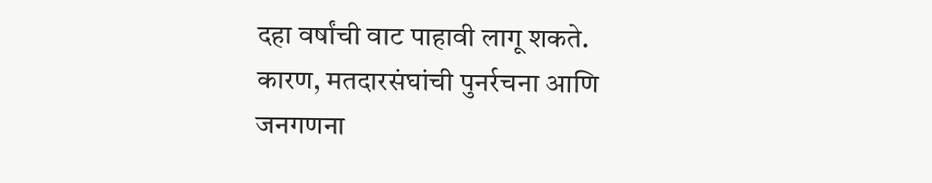दहा वर्षांची वाट पाहावी लागू शकते. कारण, मतदारसंघांची पुनर्रचना आणि जनगणना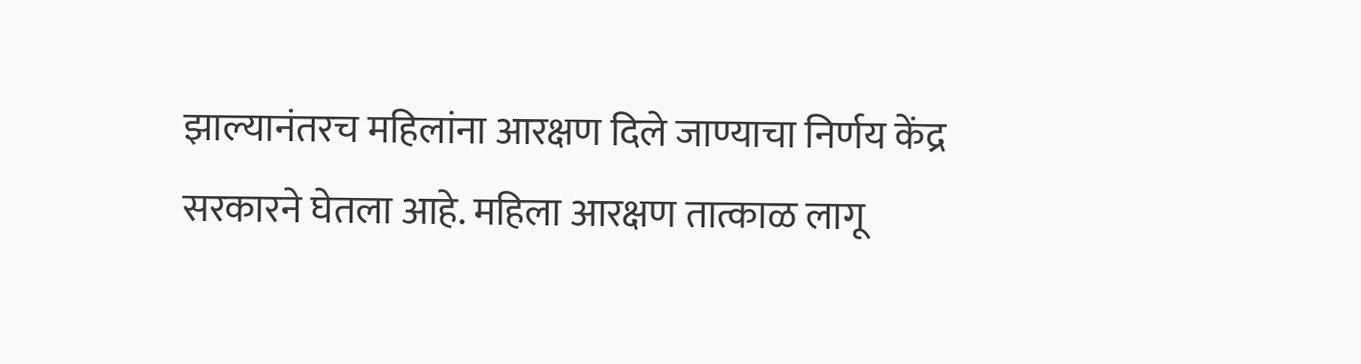झाल्यानंतरच महिलांना आरक्षण दिले जाण्याचा निर्णय केंद्र सरकारने घेतला आहे. महिला आरक्षण तात्काळ लागू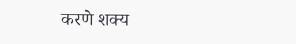करणे शक्य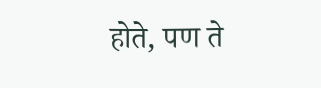होते, पण ते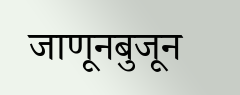जाणूनबुजून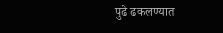पुढे ढकलण्यात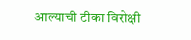आल्याची टीका विरोक्षी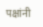पक्षांनी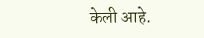केली आहे.